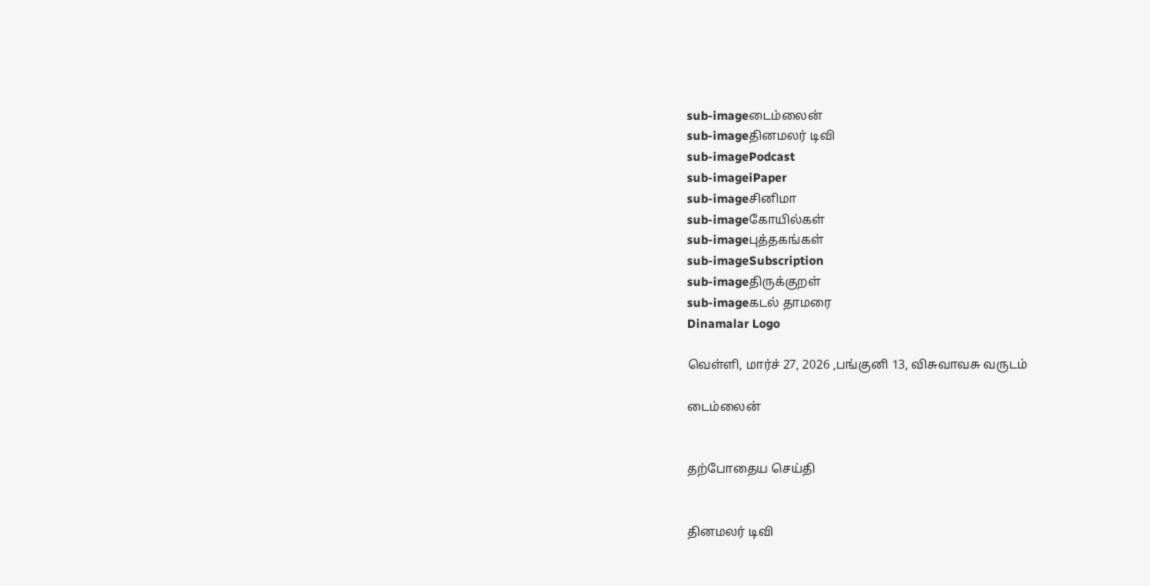sub-imageடைம்லைன்
sub-imageதினமலர் டிவி
sub-imagePodcast
sub-imageiPaper
sub-imageசினிமா
sub-imageகோயில்கள்
sub-imageபுத்தகங்கள்
sub-imageSubscription
sub-imageதிருக்குறள்
sub-imageகடல் தாமரை
Dinamalar Logo

வெள்ளி, மார்ச் 27, 2026 ,பங்குனி 13, விசுவாவசு வருடம்

டைம்லைன்


தற்போதைய செய்தி


தினமலர் டிவி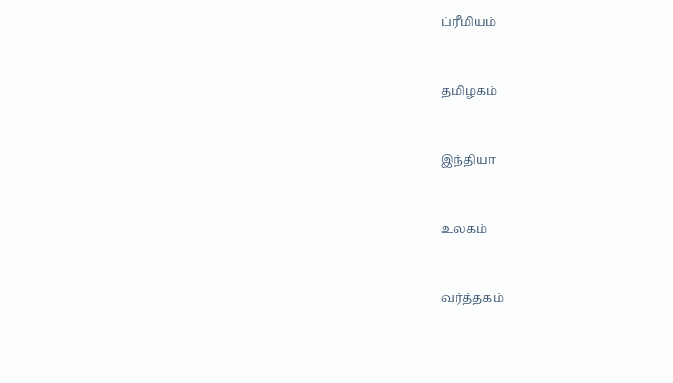ப்ரீமியம்


தமிழகம்


இந்தியா


உலகம்


வர்த்தகம்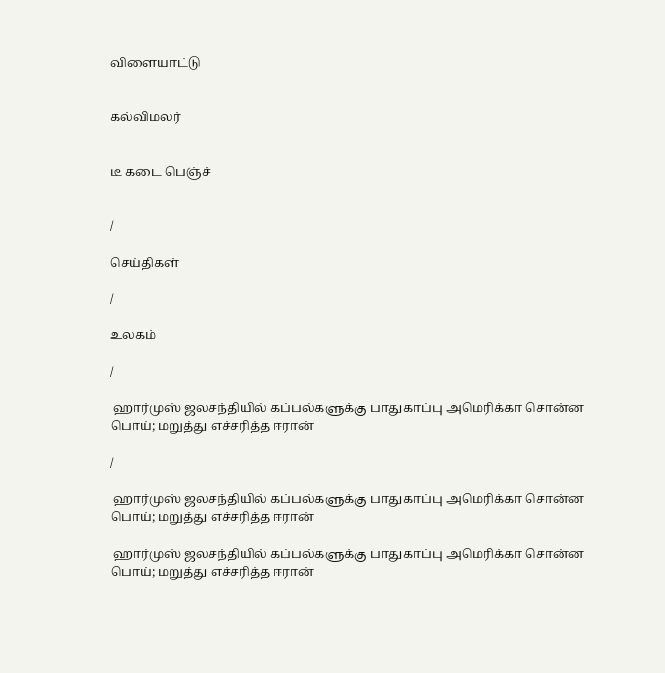விளையாட்டு


கல்விமலர்


டீ கடை பெஞ்ச்


/

செய்திகள்

/

உலகம்

/

 ஹார்முஸ் ஜலசந்தியில் கப்பல்களுக்கு பாதுகாப்பு அமெரிக்கா சொன்ன பொய்; மறுத்து எச்சரித்த ஈரான்

/

 ஹார்முஸ் ஜலசந்தியில் கப்பல்களுக்கு பாதுகாப்பு அமெரிக்கா சொன்ன பொய்; மறுத்து எச்சரித்த ஈரான்

 ஹார்முஸ் ஜலசந்தியில் கப்பல்களுக்கு பாதுகாப்பு அமெரிக்கா சொன்ன பொய்; மறுத்து எச்சரித்த ஈரான்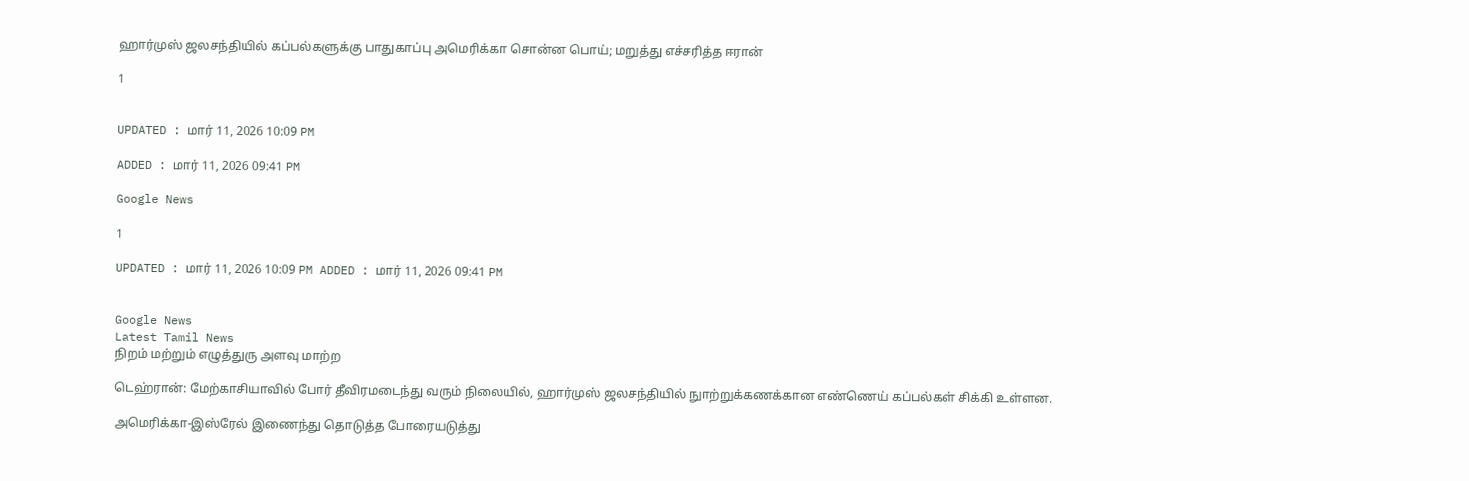ஹார்முஸ் ஜலசந்தியில் கப்பல்களுக்கு பாதுகாப்பு அமெரிக்கா சொன்ன பொய்; மறுத்து எச்சரித்த ஈரான்

1


UPDATED : மார் 11, 2026 10:09 PM

ADDED : மார் 11, 2026 09:41 PM

Google News

1

UPDATED : மார் 11, 2026 10:09 PM ADDED : மார் 11, 2026 09:41 PM


Google News
Latest Tamil News
நிறம் மற்றும் எழுத்துரு அளவு மாற்ற

டெஹ்ரான்: மேற்காசியாவில் போர் தீவிரமடைந்து வரும் நிலையில், ஹார்முஸ் ஜலசந்தியில் நுாற்றுக்கணக்கான எண்ணெய் கப்பல்கள் சிக்கி உள்ளன.

அமெரிக்கா-இஸ்ரேல் இணைந்து தொடுத்த போரையடுத்து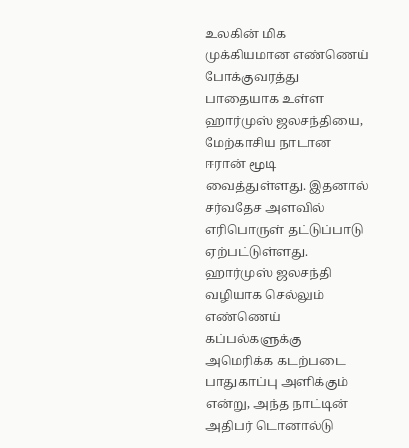உலகின் மிக முக்கியமான எண்ணெய் போக்குவரத்து பாதையாக உள்ள ஹார்முஸ் ஜலசந்தியை, மேற்காசிய நாடான ஈரான் மூடி வைத்துள்ளது. இதனால் சர்வதேச அளவில் எரிபொருள் தட்டுப்பாடு ஏற்பட்டுள்ளது. ஹார்முஸ் ஜலசந்தி வழியாக செல்லும் எண்ணெய் கப்பல்களுக்கு அமெரிக்க கடற்படை பாதுகாப்பு அளிக்கும் என்று, அந்த நாட்டின் அதிபர் டொனால்டு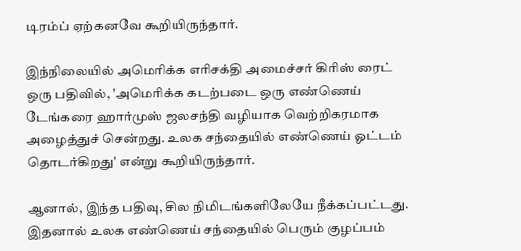டிரம்ப் ஏற்கனவே கூறியிருந்தார்.

இந்நிலையில் அமெரிக்க எரிசக்தி அமைச்சர் கிரிஸ் ரைட் ஒரு பதிவில், 'அமெரிக்க கடற்படை ஒரு எண்ணெய் டேங்கரை ஹார்முஸ் ஜலசந்தி வழியாக வெற்றிகரமாக அழைத்துச் சென்றது. உலக சந்தையில் எண்ணெய் ஓட்டம் தொடர்கிறது' என்று கூறியிருந்தார்.

ஆனால், இந்த பதிவு, சில நிமிடங்களிலேயே நீக்கப்பட்டது. இதனால் உலக எண்ணெய் சந்தையில் பெரும் குழப்பம்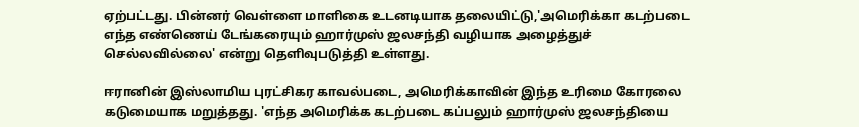ஏற்பட்டது. பின்னர் வெள்ளை மாளிகை உடனடியாக தலையிட்டு,'அமெரிக்கா கடற்படை எந்த எண்ணெய் டேங்கரையும் ஹார்முஸ் ஜலசந்தி வழியாக அழைத்துச் செல்லவில்லை' என்று தெளிவுபடுத்தி உள்ளது.

ஈரானின் இஸ்லாமிய புரட்சிகர காவல்படை, அமெரிக்காவின் இந்த உரிமை கோரலை கடுமையாக மறுத்தது. 'எந்த அமெரிக்க கடற்படை கப்பலும் ஹார்முஸ் ஜலசந்தியை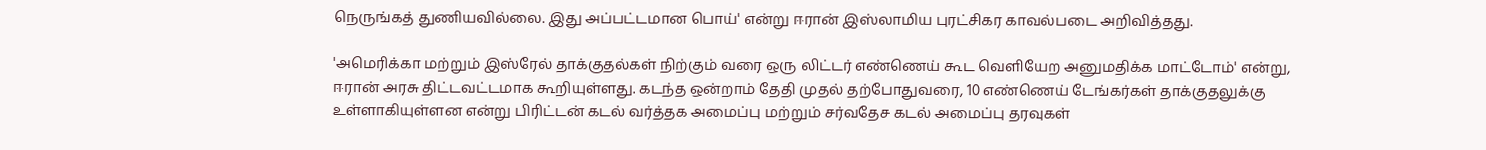நெருங்கத் துணியவில்லை. இது அப்பட்டமான பொய்' என்று ஈரான் இஸ்லாமிய புரட்சிகர காவல்படை அறிவித்தது.

'அமெரிக்கா மற்றும் இஸ்ரேல் தாக்குதல்கள் நிற்கும் வரை ஒரு லிட்டர் எண்ணெய் கூட வெளியேற அனுமதிக்க மாட்டோம்' என்று, ஈரான் அரசு திட்டவட்டமாக கூறியுள்ளது. கடந்த ஒன்றாம் தேதி முதல் தற்போதுவரை, 10 எண்ணெய் டேங்கர்கள் தாக்குதலுக்கு உள்ளாகியுள்ளன என்று பிரிட்டன் கடல் வர்த்தக அமைப்பு மற்றும் சர்வதேச கடல் அமைப்பு தரவுகள்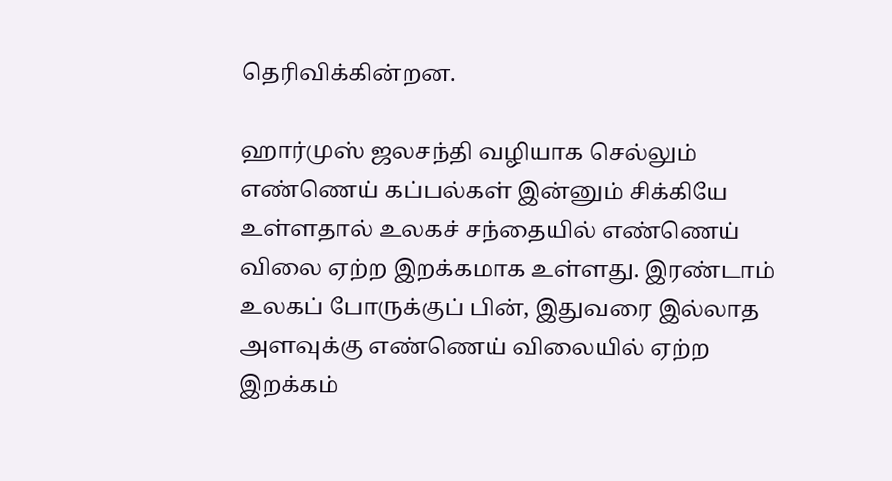தெரிவிக்கின்றன.

ஹார்முஸ் ஜலசந்தி வழியாக செல்லும் எண்ணெய் கப்பல்கள் இன்னும் சிக்கியே உள்ளதால் உலகச் சந்தையில் எண்ணெய் விலை ஏற்ற இறக்கமாக உள்ளது. இரண்டாம் உலகப் போருக்குப் பின், இதுவரை இல்லாத அளவுக்கு எண்ணெய் விலையில் ஏற்ற இறக்கம்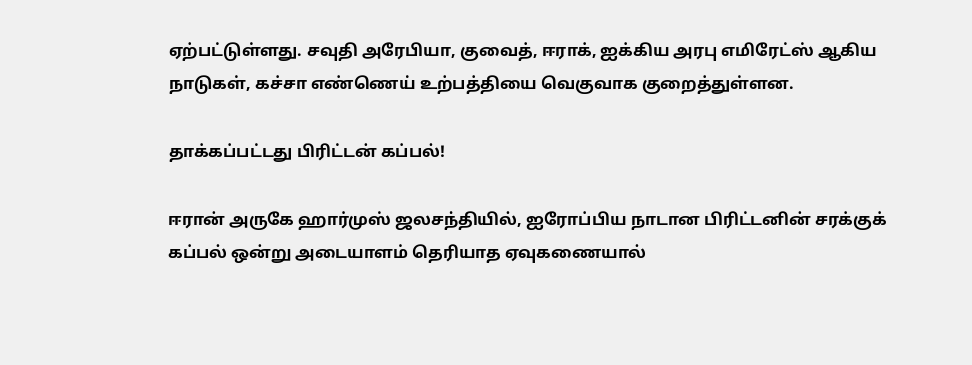ஏற்பட்டுள்ளது. சவுதி அரேபியா, குவைத், ஈராக், ஐக்கிய அரபு எமிரேட்ஸ் ஆகிய நாடுகள், கச்சா எண்ணெய் உற்பத்தியை வெகுவாக குறைத்துள்ளன.

தாக்கப்பட்டது பிரிட்டன் கப்பல்!

ஈரான் அருகே ஹார்முஸ் ஜலசந்தியில், ஐரோப்பிய நாடான பிரிட்டனின் சரக்குக் கப்பல் ஒன்று அடையாளம் தெரியாத ஏவுகணையால்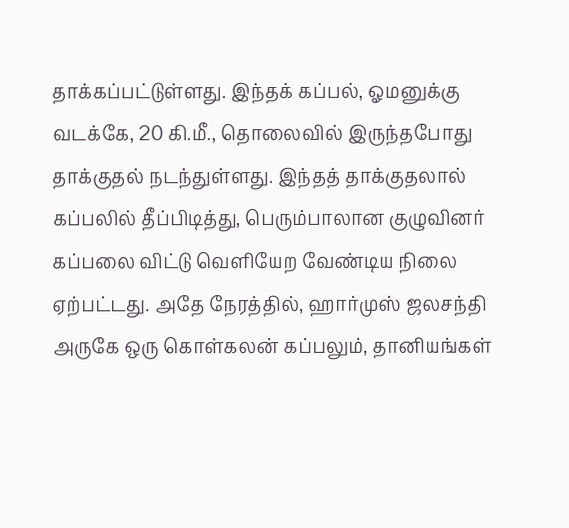தாக்கப்பட்டுள்ளது. இந்தக் கப்பல், ஓமனுக்கு வடக்கே, 20 கி.மீ., தொலைவில் இருந்தபோது தாக்குதல் நடந்துள்ளது. இந்தத் தாக்குதலால் கப்பலில் தீப்பிடித்து, பெரும்பாலான குழுவினர் கப்பலை விட்டு வெளியேற வேண்டிய நிலை ஏற்பட்டது. அதே நேரத்தில், ஹார்முஸ் ஜலசந்தி அருகே ஒரு கொள்கலன் கப்பலும், தானியங்கள்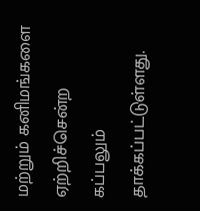மற்றும் கனிமங்களை ஏற்றிச்சென்ற கப்பலும் தாக்கப்பட்டுள்ளது.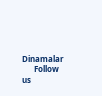Dinamalar
      Follow us